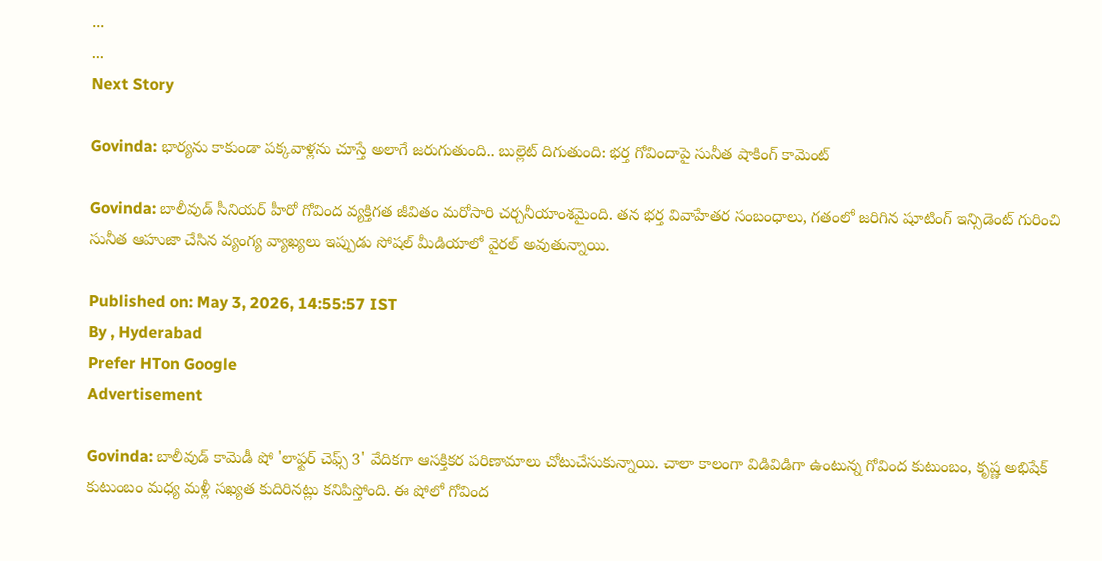...
...
Next Story

Govinda: భార్యను కాకుండా పక్కవాళ్లను చూస్తే అలాగే జరుగుతుంది.. బుల్లెట్ దిగుతుంది: భర్త గోవిందాపై సునీత షాకింగ్ కామెంట్

Govinda: బాలీవుడ్ సీనియర్ హీరో గోవింద వ్యక్తిగత జీవితం మరోసారి చర్చనీయాంశమైంది. తన భర్త వివాహేతర సంబంధాలు, గతంలో జరిగిన షూటింగ్ ఇన్సిడెంట్ గురించి సునీత ఆహుజా చేసిన వ్యంగ్య వ్యాఖ్యలు ఇప్పుడు సోషల్ మీడియాలో వైరల్ అవుతున్నాయి.

Published on: May 3, 2026, 14:55:57 IST
By , Hyderabad
Prefer HTon Google
Advertisement

Govinda: బాలీవుడ్ కామెడీ షో 'లాఫ్టర్ చెఫ్స్ 3' వేదికగా ఆసక్తికర పరిణామాలు చోటుచేసుకున్నాయి. చాలా కాలంగా విడివిడిగా ఉంటున్న గోవింద కుటుంబం, కృష్ణ అభిషేక్ కుటుంబం మధ్య మళ్లీ సఖ్యత కుదిరినట్లు కనిపిస్తోంది. ఈ షోలో గోవింద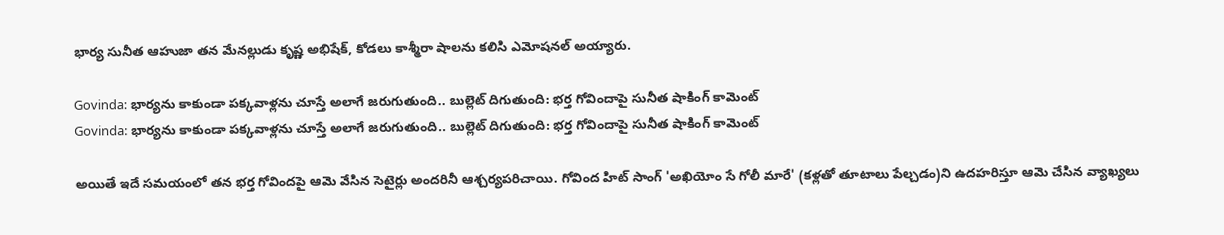భార్య సునీత ఆహుజా తన మేనల్లుడు కృష్ణ అభిషేక్, కోడలు కాశ్మీరా షాలను కలిసి ఎమోషనల్ అయ్యారు.

Govinda: భార్యను కాకుండా పక్కవాళ్లను చూస్తే అలాగే జరుగుతుంది.. బుల్లెట్ దిగుతుంది: భర్త గోవిందాపై సునీత షాకింగ్ కామెంట్
Govinda: భార్యను కాకుండా పక్కవాళ్లను చూస్తే అలాగే జరుగుతుంది.. బుల్లెట్ దిగుతుంది: భర్త గోవిందాపై సునీత షాకింగ్ కామెంట్

అయితే ఇదే సమయంలో తన భర్త గోవిందపై ఆమె వేసిన సెటైర్లు అందరినీ ఆశ్చర్యపరిచాయి. గోవింద హిట్‌ సాంగ్‌ 'అఖియోం సే గోలీ మారే' (కళ్లతో తూటాలు పేల్చడం)ని ఉదహరిస్తూ ఆమె చేసిన వ్యాఖ్యలు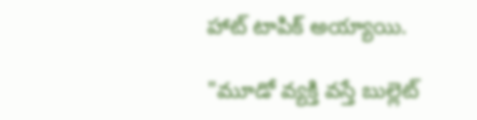హాట్ టాపిక్ అయ్యాయి.

"మూడో వ్యక్తి వస్తే బుల్లెట్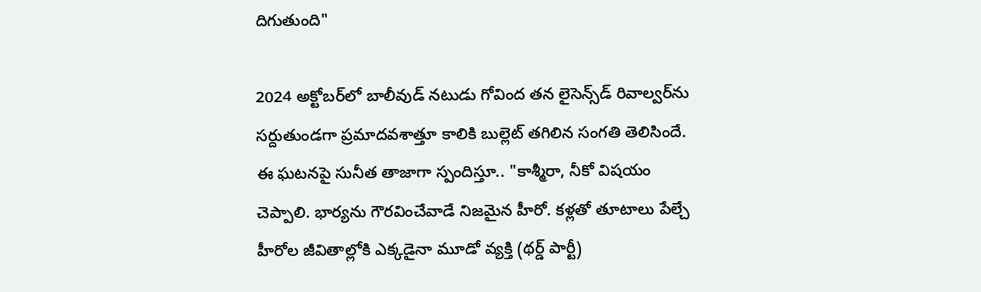దిగుతుంది"

2024 అక్టోబర్‌లో బాలీవుడ్ నటుడు గోవింద తన లైసెన్స్‌డ్ రివాల్వర్‌ను సర్దుతుండగా ప్రమాదవశాత్తూ కాలికి బుల్లెట్ తగిలిన సంగతి తెలిసిందే. ఈ ఘటనపై సునీత తాజాగా స్పందిస్తూ.. "కాశ్మీరా, నీకో విషయం చెప్పాలి. భార్యను గౌరవించేవాడే నిజమైన హీరో. కళ్లతో తూటాలు పేల్చే హీరోల జీవితాల్లోకి ఎక్కడైనా మూడో వ్యక్తి (థర్డ్ పార్టీ)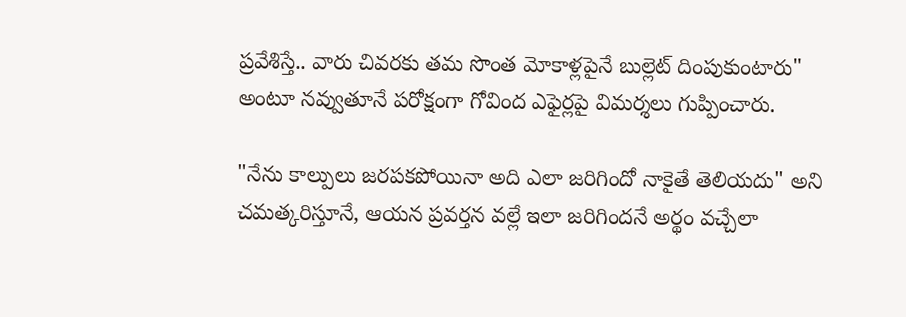ప్రవేశిస్తే.. వారు చివరకు తమ సొంత మోకాళ్లపైనే బుల్లెట్ దింపుకుంటారు" అంటూ నవ్వుతూనే పరోక్షంగా గోవింద ఎఫైర్లపై విమర్శలు గుప్పించారు.

"నేను కాల్పులు జరపకపోయినా అది ఎలా జరిగిందో నాకైతే తెలియదు" అని చమత్కరిస్తూనే, ఆయన ప్రవర్తన వల్లే ఇలా జరిగిందనే అర్థం వచ్చేలా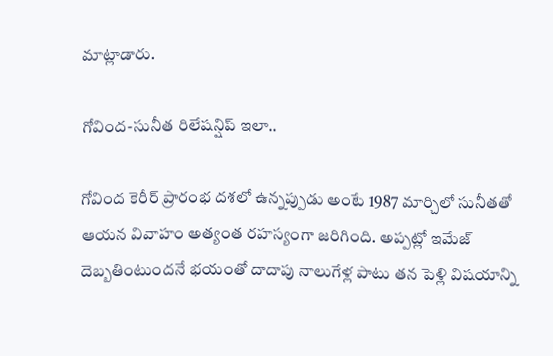మాట్లాడారు.

గోవింద-సునీత రిలేషన్షిప్ ఇలా..

గోవింద కెరీర్ ప్రారంభ దశలో ఉన్నప్పుడు అంటే 1987 మార్చిలో సునీతతో ఆయన వివాహం అత్యంత రహస్యంగా జరిగింది. అప్పట్లో ఇమేజ్ దెబ్బతింటుందనే భయంతో దాదాపు నాలుగేళ్ల పాటు తన పెళ్లి విషయాన్ని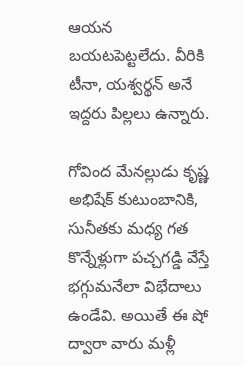ఆయన బయటపెట్టలేదు. వీరికి టీనా, యశ్వర్థన్ అనే ఇద్దరు పిల్లలు ఉన్నారు.

గోవింద మేనల్లుడు కృష్ణ అభిషేక్ కుటుంబానికి, సునీతకు మధ్య గత కొన్నేళ్లుగా పచ్చగడ్డి వేస్తే భగ్గుమనేలా విభేదాలు ఉండేవి. అయితే ఈ షో ద్వారా వారు మళ్లీ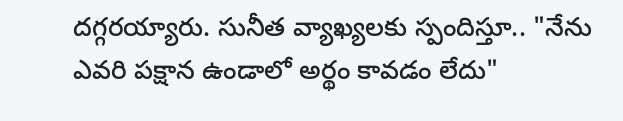దగ్గరయ్యారు. సునీత వ్యాఖ్యలకు స్పందిస్తూ.. "నేను ఎవరి పక్షాన ఉండాలో అర్థం కావడం లేదు"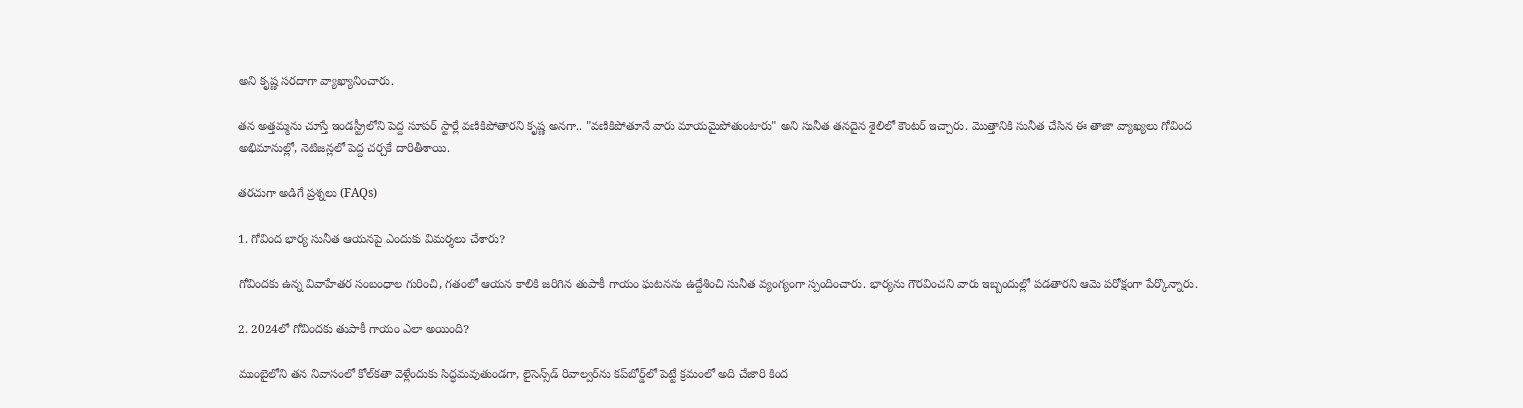అని కృష్ణ సరదాగా వ్యాఖ్యానించారు.

తన అత్తమ్మను చూస్తే ఇండస్ట్రీలోని పెద్ద సూపర్ స్టార్లే వణికిపోతారని కృష్ణ అనగా.. "వణికిపోతూనే వారు మాయమైపోతుంటారు" అని సునీత తనదైన శైలిలో కౌంటర్ ఇచ్చారు. మొత్తానికి సునీత చేసిన ఈ తాజా వ్యాఖ్యలు గోవింద అభిమానుల్లో, నెటిజన్లలో పెద్ద చర్చకే దారితీశాయి.

తరచుగా అడిగే ప్రశ్నలు (FAQs)

1. గోవింద భార్య సునీత ఆయనపై ఎందుకు విమర్శలు చేశారు?

గోవిందకు ఉన్న వివాహేతర సంబంధాల గురించి, గతంలో ఆయన కాలికి జరిగిన తుపాకీ గాయం ఘటనను ఉద్దేశించి సునీత వ్యంగ్యంగా స్పందించారు. భార్యను గౌరవించని వారు ఇబ్బందుల్లో పడతారని ఆమె పరోక్షంగా పేర్కొన్నారు.

2. 2024లో గోవిందకు తుపాకీ గాయం ఎలా అయింది?

ముంబైలోని తన నివాసంలో కోల్‌కతా వెళ్లేందుకు సిద్ధమవుతుండగా, లైసెన్స్‌డ్ రివాల్వర్‌ను కప్‌బోర్డ్‌లో పెట్టే క్రమంలో అది చేజారి కింద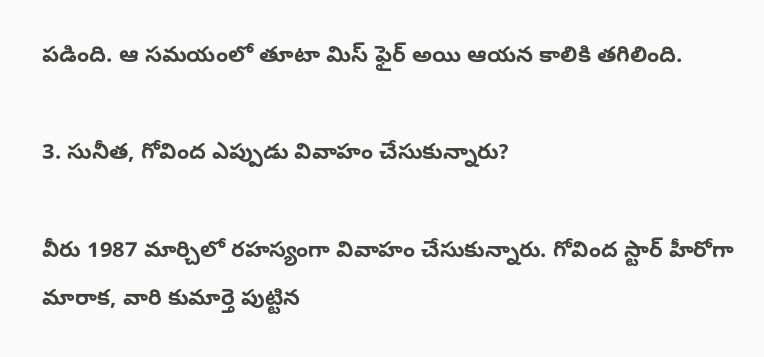పడింది. ఆ సమయంలో తూటా మిస్ ఫైర్ అయి ఆయన కాలికి తగిలింది.

3. సునీత, గోవింద ఎప్పుడు వివాహం చేసుకున్నారు?

వీరు 1987 మార్చిలో రహస్యంగా వివాహం చేసుకున్నారు. గోవింద స్టార్ హీరోగా మారాక, వారి కుమార్తె పుట్టిన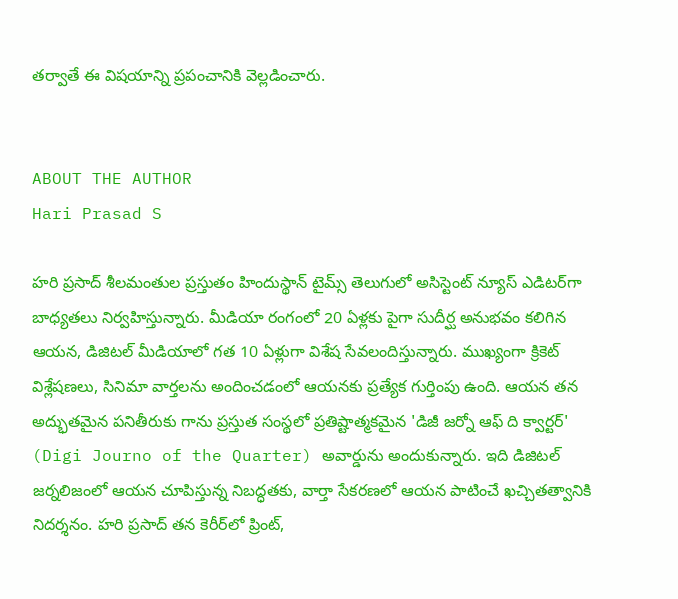తర్వాతే ఈ విషయాన్ని ప్రపంచానికి వెల్లడించారు.


ABOUT THE AUTHOR
Hari Prasad S

హరి ప్రసాద్ శీలమంతుల ప్రస్తుతం హిందుస్థాన్ టైమ్స్ తెలుగులో అసిస్టెంట్ న్యూస్ ఎడిటర్‌గా బాధ్యతలు నిర్వహిస్తున్నారు. మీడియా రంగంలో 20 ఏళ్లకు పైగా సుదీర్ఘ అనుభవం కలిగిన ఆయన, డిజిటల్ మీడియాలో గత 10 ఏళ్లుగా విశేష సేవలందిస్తున్నారు. ముఖ్యంగా క్రికెట్ విశ్లేషణలు, సినిమా వార్తలను అందించడంలో ఆయనకు ప్రత్యేక గుర్తింపు ఉంది. ఆయన తన అద్భుతమైన పనితీరుకు గాను ప్రస్తుత సంస్థలో ప్రతిష్టాత్మకమైన 'డిజీ జర్నో ఆఫ్ ది క్వార్టర్' (Digi Journo of the Quarter) అవార్డును అందుకున్నారు. ఇది డిజిటల్ జర్నలిజంలో ఆయన చూపిస్తున్న నిబద్ధతకు, వార్తా సేకరణలో ఆయన పాటించే ఖచ్చితత్వానికి నిదర్శనం. హరి ప్రసాద్ తన కెరీర్‌లో ప్రింట్,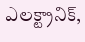ఎలక్ట్రానిక్,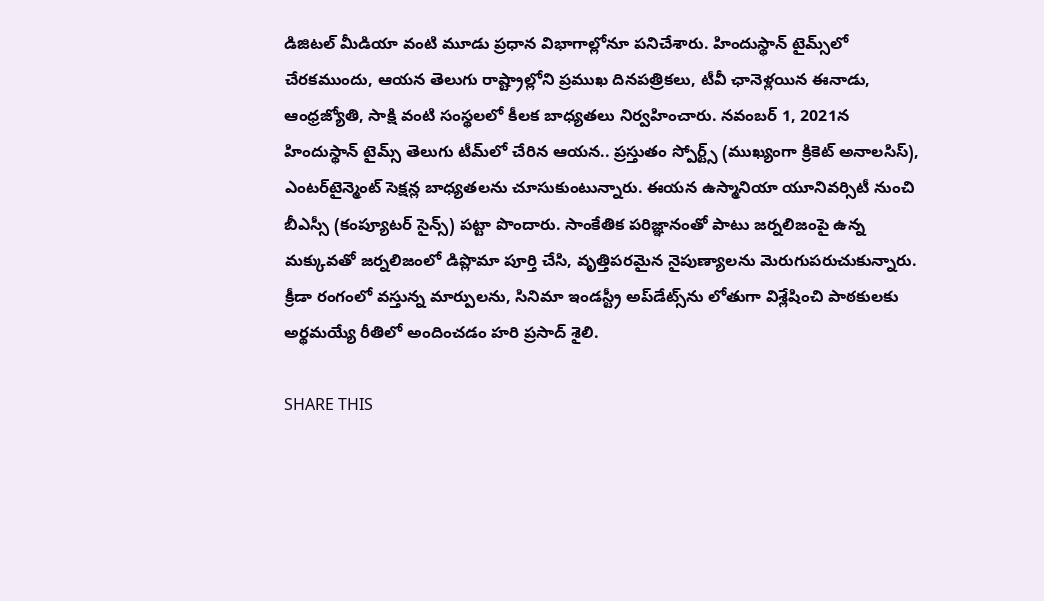డిజిటల్ మీడియా వంటి మూడు ప్రధాన విభాగాల్లోనూ పనిచేశారు. హిందుస్థాన్ టైమ్స్‌లో చేరకముందు, ఆయన తెలుగు రాష్ట్రాల్లోని ప్రముఖ దినపత్రికలు, టీవీ ఛానెళ్లయిన ఈనాడు, ఆంధ్రజ్యోతి, సాక్షి వంటి సంస్థలలో కీలక బాధ్యతలు నిర్వహించారు. నవంబర్ 1, 2021న హిందుస్థాన్ టైమ్స్ తెలుగు టీమ్‌లో చేరిన ఆయన.. ప్రస్తుతం స్పోర్ట్స్ (ముఖ్యంగా క్రికెట్ అనాలసిస్), ఎంటర్‌టైన్మెంట్ సెక్షన్ల బాధ్యతలను చూసుకుంటున్నారు. ఈయన ఉస్మానియా యూనివర్సిటీ నుంచి బీఎస్సీ (కంప్యూటర్ సైన్స్) పట్టా పొందారు. సాంకేతిక పరిజ్ఞానంతో పాటు జర్నలిజంపై ఉన్న మక్కువతో జర్నలిజంలో డిప్లొమా పూర్తి చేసి, వృత్తిపరమైన నైపుణ్యాలను మెరుగుపరుచుకున్నారు. క్రీడా రంగంలో వస్తున్న మార్పులను, సినిమా ఇండస్ట్రీ అప్‌డేట్స్‌ను లోతుగా విశ్లేషించి పాఠకులకు అర్థమయ్యే రీతిలో అందించడం హరి ప్రసాద్ శైలి.

SHARE THIS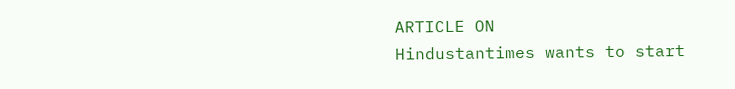ARTICLE ON
Hindustantimes wants to start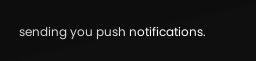sending you push notifications.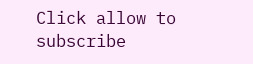Click allow to subscribe